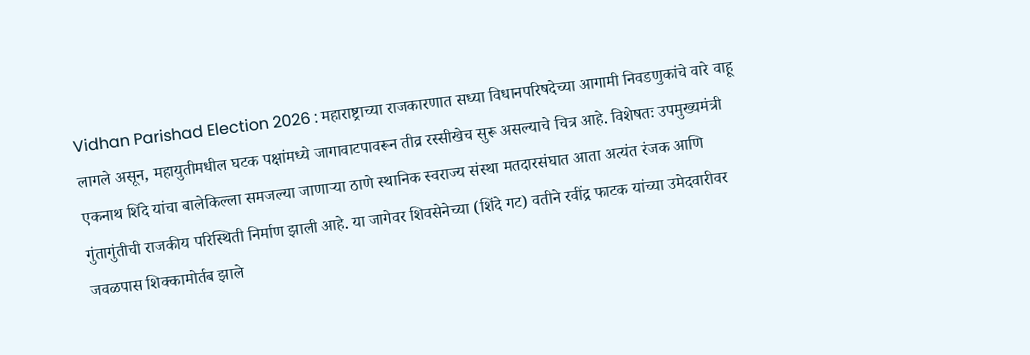Vidhan Parishad Election 2026 : महाराष्ट्राच्या राजकारणात सध्या विधानपरिषदेच्या आगामी निवडणुकांचे वारे वाहू लागले असून, महायुतीमधील घटक पक्षांमध्ये जागावाटपावरून तीव्र रस्सीखेच सुरू असल्याचे चित्र आहे. विशेषतः उपमुख्यमंत्री एकनाथ शिंदे यांचा बालेकिल्ला समजल्या जाणाऱ्या ठाणे स्थानिक स्वराज्य संस्था मतदारसंघात आता अत्यंत रंजक आणि गुंतागुंतीची राजकीय परिस्थिती निर्माण झाली आहे. या जागेवर शिवसेनेच्या (शिंदे गट) वतीने रवींद्र फाटक यांच्या उमेदवारीवर जवळपास शिक्कामोर्तब झाले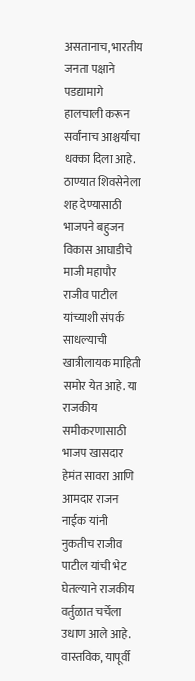असतानाच, भारतीय जनता पक्षाने पडद्यामागे हालचाली करून सर्वांनाच आश्चर्याचा धक्का दिला आहे. ठाण्यात शिवसेनेला शह देण्यासाठी भाजपने बहुजन विकास आघाडीचे माजी महापौर राजीव पाटील यांच्याशी संपर्क साधल्याची खात्रीलायक माहिती समोर येत आहे. या राजकीय समीकरणासाठी भाजप खासदार हेमंत सावरा आणि आमदार राजन नाईक यांनी नुकतीच राजीव पाटील यांची भेट घेतल्याने राजकीय वर्तुळात चर्चेला उधाण आले आहे.
वास्तविक, यापूर्वी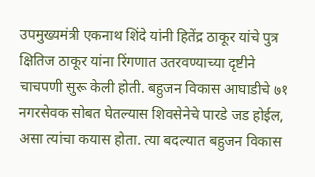उपमुख्यमंत्री एकनाथ शिंदे यांनी हितेंद्र ठाकूर यांचे पुत्र क्षितिज ठाकूर यांना रिंगणात उतरवण्याच्या दृष्टीने चाचपणी सुरू केली होती. बहुजन विकास आघाडीचे ७१ नगरसेवक सोबत घेतल्यास शिवसेनेचे पारडे जड होईल, असा त्यांचा कयास होता. त्या बदल्यात बहुजन विकास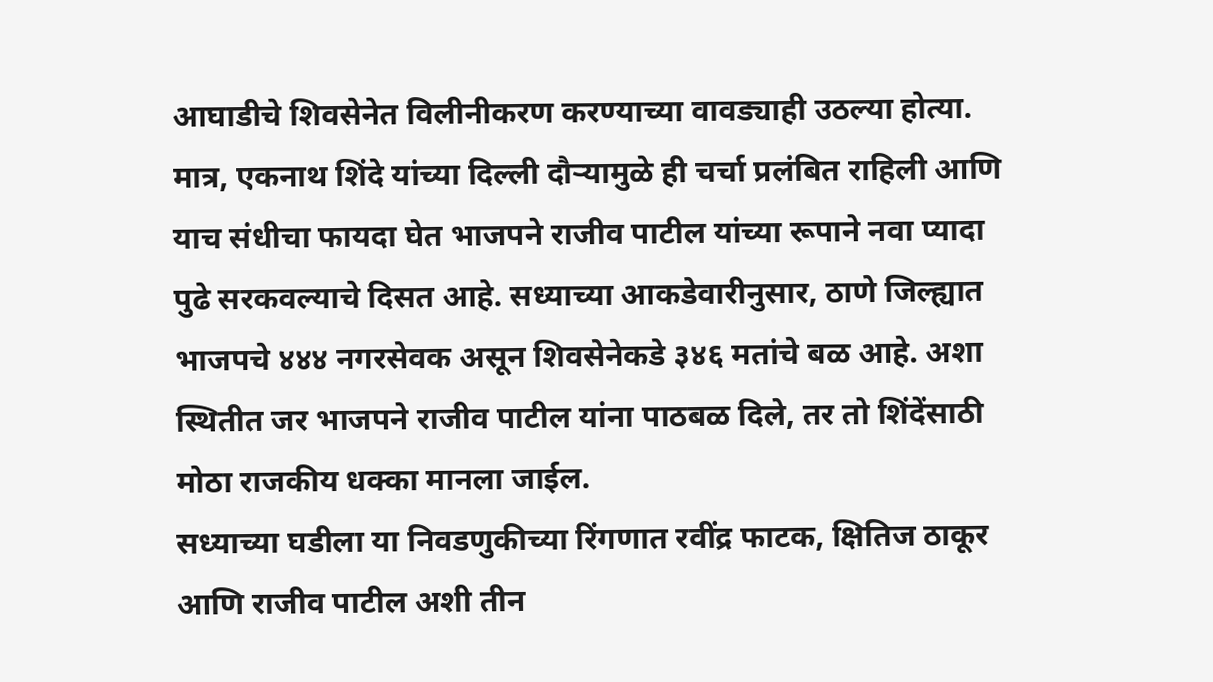आघाडीचे शिवसेनेत विलीनीकरण करण्याच्या वावड्याही उठल्या होत्या. मात्र, एकनाथ शिंदे यांच्या दिल्ली दौऱ्यामुळे ही चर्चा प्रलंबित राहिली आणि याच संधीचा फायदा घेत भाजपने राजीव पाटील यांच्या रूपाने नवा प्यादा पुढे सरकवल्याचे दिसत आहे. सध्याच्या आकडेवारीनुसार, ठाणे जिल्ह्यात भाजपचे ४४४ नगरसेवक असून शिवसेनेकडे ३४६ मतांचे बळ आहे. अशा स्थितीत जर भाजपने राजीव पाटील यांना पाठबळ दिले, तर तो शिंदेंसाठी मोठा राजकीय धक्का मानला जाईल.
सध्याच्या घडीला या निवडणुकीच्या रिंगणात रवींद्र फाटक, क्षितिज ठाकूर आणि राजीव पाटील अशी तीन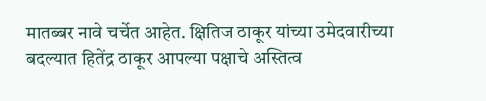मातब्बर नावे चर्चेत आहेत. क्षितिज ठाकूर यांच्या उमेदवारीच्या बदल्यात हितेंद्र ठाकूर आपल्या पक्षाचे अस्तित्व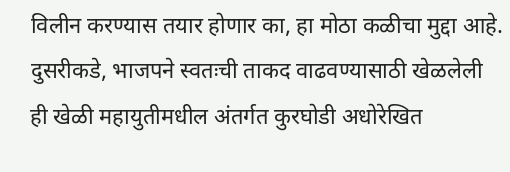विलीन करण्यास तयार होणार का, हा मोठा कळीचा मुद्दा आहे. दुसरीकडे, भाजपने स्वतःची ताकद वाढवण्यासाठी खेळलेली ही खेळी महायुतीमधील अंतर्गत कुरघोडी अधोरेखित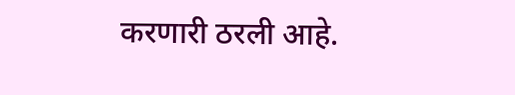करणारी ठरली आहे.